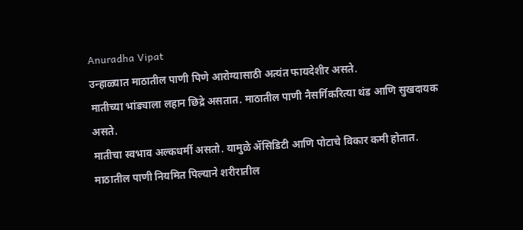Anuradha Vipat
उन्हाळ्यात माठातील पाणी पिणे आरोग्यासाठी अत्यंत फायदेशीर असते.
मातीच्या भांड्याला लहान छिद्रे असतात. माठातील पाणी नैसर्गिकरित्या थंड आणि सुखदायक असते.
मातीचा स्वभाव अल्कधर्मी असतो. यामुळे ॲसिडिटी आणि पोटाचे विकार कमी होतात.
माठातील पाणी नियमित पिल्याने शरीरातील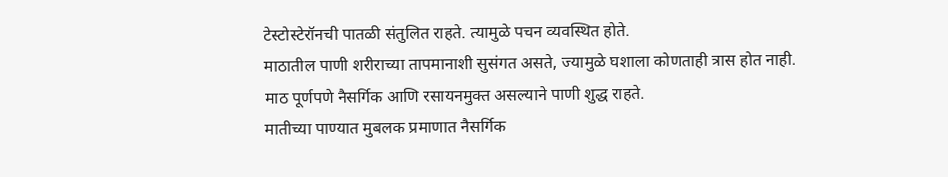टेस्टोस्टेरॉनची पातळी संतुलित राहते. त्यामुळे पचन व्यवस्थित होते.
माठातील पाणी शरीराच्या तापमानाशी सुसंगत असते, ज्यामुळे घशाला कोणताही त्रास होत नाही.
माठ पूर्णपणे नैसर्गिक आणि रसायनमुक्त असल्याने पाणी शुद्ध राहते.
मातीच्या पाण्यात मुबलक प्रमाणात नैसर्गिक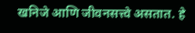खनिजे आणि जीवनसत्त्वे असतात. हे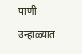पाणी उन्हाळ्यात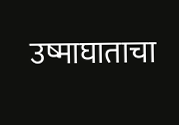उष्माघाताचा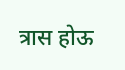त्रास होऊ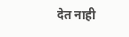देत नाही